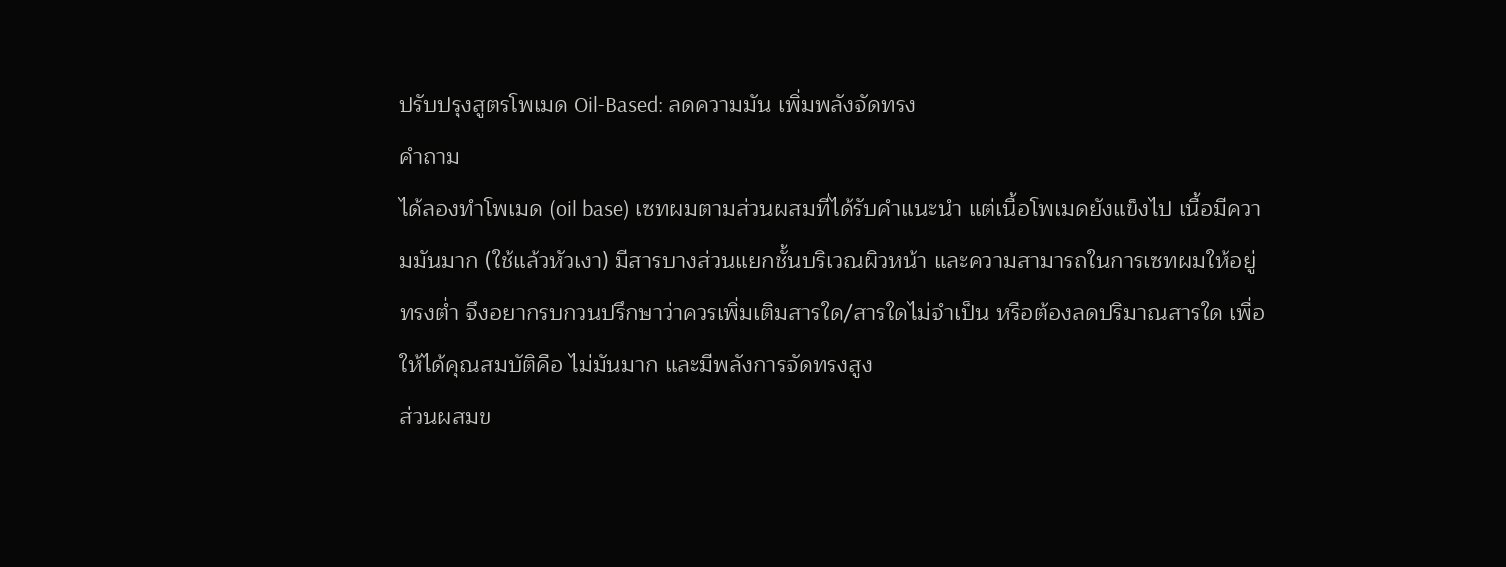ปรับปรุงสูตรโพเมด Oil-Based: ลดความมัน เพิ่มพลังจัดทรง
คำถาม
ได้ลองทำโพเมด (oil base) เซทผมตามส่วนผสมที่ได้รับคำแนะนำ แต่เนื้อโพเมดยังแข็งไป เนื้อมีความมันมาก (ใช้แล้วหัวเงา) มีสารบางส่วนแยกชั้นบริเวณผิวหน้า และความสามารถในการเซทผมให้อยู่ทรงต่ำ จึงอยากรบกวนปรึกษาว่าควรเพิ่มเติมสารใด/สารใดไม่จำเป็น หรือต้องลดปริมาณสารใด เพื่อให้ได้คุณสมบัติคือ ไม่มันมาก และมีพลังการจัดทรงสูง
ส่วนผสมข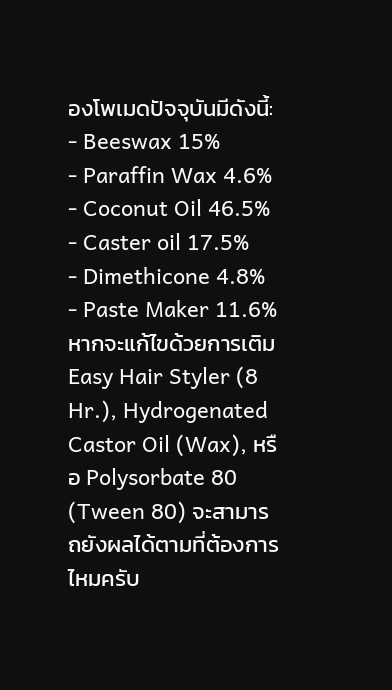องโพเมดปัจจุบันมีดังนี้:
- Beeswax 15%
- Paraffin Wax 4.6%
- Coconut Oil 46.5%
- Caster oil 17.5%
- Dimethicone 4.8%
- Paste Maker 11.6%
หากจะแก้ไขด้วยการเติม Easy Hair Styler (8 Hr.), Hydrogenated Castor Oil (Wax), หรือ Polysorbate 80 (Tween 80) จะสามารถยังผลได้ตามที่ต้องการไหมครับ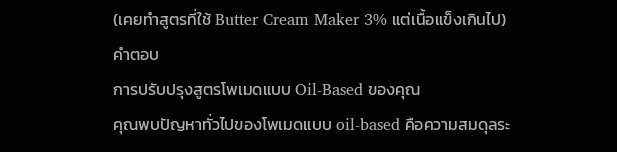(เคยทำสูตรที่ใช้ Butter Cream Maker 3% แต่เนื้อแข็งเกินไป)
คำตอบ
การปรับปรุงสูตรโพเมดแบบ Oil-Based ของคุณ
คุณพบปัญหาทั่วไปของโพเมดแบบ oil-based คือความสมดุลระ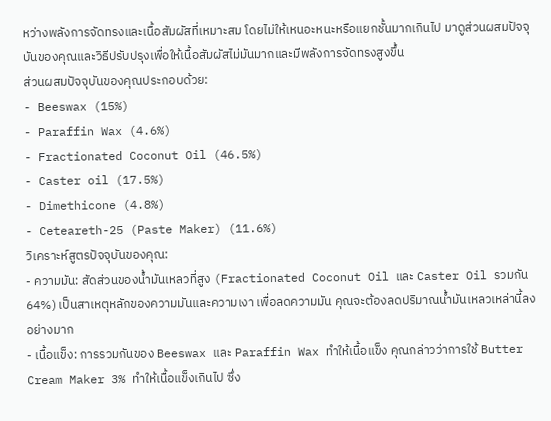หว่างพลังการจัดทรงและเนื้อสัมผัสที่เหมาะสม โดยไม่ให้เหนอะหนะหรือแยกชั้นมากเกินไป มาดูส่วนผสมปัจจุบันของคุณและวิธีปรับปรุงเพื่อให้เนื้อสัมผัสไม่มันมากและมีพลังการจัดทรงสูงขึ้น
ส่วนผสมปัจจุบันของคุณประกอบด้วย:
- Beeswax (15%)
- Paraffin Wax (4.6%)
- Fractionated Coconut Oil (46.5%)
- Caster oil (17.5%)
- Dimethicone (4.8%)
- Ceteareth-25 (Paste Maker) (11.6%)
วิเคราะห์สูตรปัจจุบันของคุณ:
- ความมัน: สัดส่วนของน้ำมันเหลวที่สูง (Fractionated Coconut Oil และ Caster Oil รวมกัน 64%) เป็นสาเหตุหลักของความมันและความเงา เพื่อลดความมัน คุณจะต้องลดปริมาณน้ำมันเหลวเหล่านี้ลงอย่างมาก
- เนื้อแข็ง: การรวมกันของ Beeswax และ Paraffin Wax ทำให้เนื้อแข็ง คุณกล่าวว่าการใช้ Butter Cream Maker 3% ทำให้เนื้อแข็งเกินไป ซึ่ง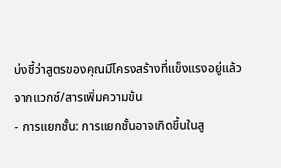บ่งชี้ว่าสูตรของคุณมีโครงสร้างที่แข็งแรงอยู่แล้วจากแวกซ์/สารเพิ่มความข้น
- การแยกชั้น: การแยกชั้นอาจเกิดขึ้นในสู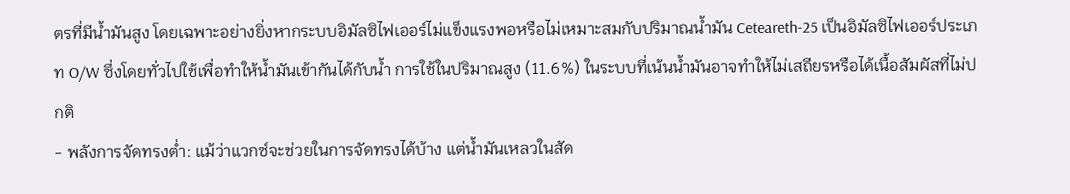ตรที่มีน้ำมันสูง โดยเฉพาะอย่างยิ่งหากระบบอิมัลซิไฟเออร์ไม่แข็งแรงพอหรือไม่เหมาะสมกับปริมาณน้ำมัน Ceteareth-25 เป็นอิมัลซิไฟเออร์ประเภท O/W ซึ่งโดยทั่วไปใช้เพื่อทำให้น้ำมันเข้ากันได้กับน้ำ การใช้ในปริมาณสูง (11.6%) ในระบบที่เน้นน้ำมันอาจทำให้ไม่เสถียรหรือได้เนื้อสัมผัสที่ไม่ปกติ
- พลังการจัดทรงต่ำ: แม้ว่าแวกซ์จะช่วยในการจัดทรงได้บ้าง แต่น้ำมันเหลวในสัด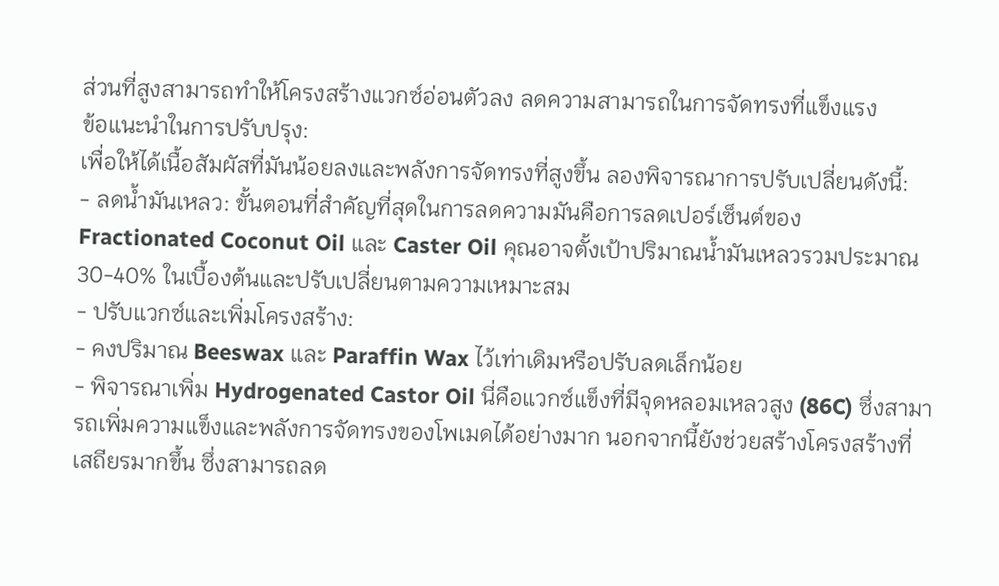ส่วนที่สูงสามารถทำให้โครงสร้างแวกซ์อ่อนตัวลง ลดความสามารถในการจัดทรงที่แข็งแรง
ข้อแนะนำในการปรับปรุง:
เพื่อให้ได้เนื้อสัมผัสที่มันน้อยลงและพลังการจัดทรงที่สูงขึ้น ลองพิจารณาการปรับเปลี่ยนดังนี้:
- ลดน้ำมันเหลว: ขั้นตอนที่สำคัญที่สุดในการลดความมันคือการลดเปอร์เซ็นต์ของ Fractionated Coconut Oil และ Caster Oil คุณอาจตั้งเป้าปริมาณน้ำมันเหลวรวมประมาณ 30-40% ในเบื้องต้นและปรับเปลี่ยนตามความเหมาะสม
- ปรับแวกซ์และเพิ่มโครงสร้าง:
- คงปริมาณ Beeswax และ Paraffin Wax ไว้เท่าเดิมหรือปรับลดเล็กน้อย
- พิจารณาเพิ่ม Hydrogenated Castor Oil นี่คือแวกซ์แข็งที่มีจุดหลอมเหลวสูง (86C) ซึ่งสามารถเพิ่มความแข็งและพลังการจัดทรงของโพเมดได้อย่างมาก นอกจากนี้ยังช่วยสร้างโครงสร้างที่เสถียรมากขึ้น ซึ่งสามารถลด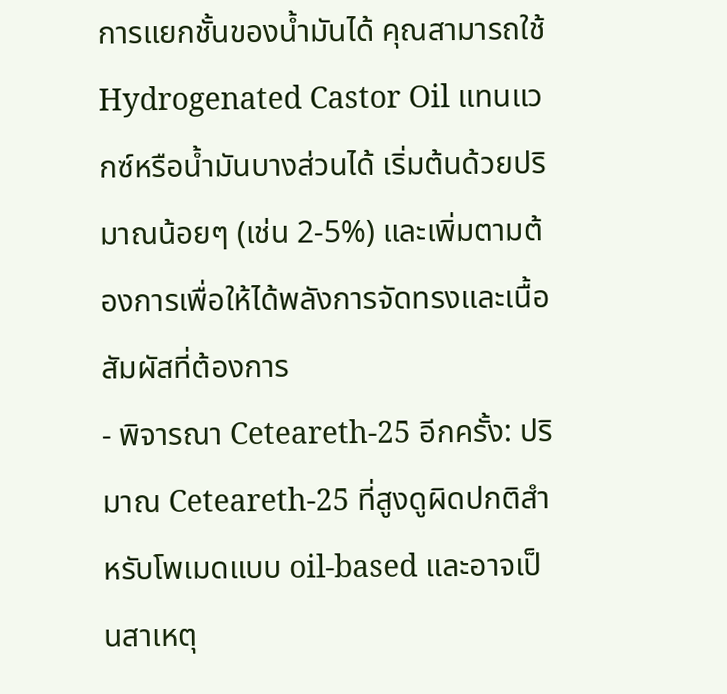การแยกชั้นของน้ำมันได้ คุณสามารถใช้ Hydrogenated Castor Oil แทนแวกซ์หรือน้ำมันบางส่วนได้ เริ่มต้นด้วยปริมาณน้อยๆ (เช่น 2-5%) และเพิ่มตามต้องการเพื่อให้ได้พลังการจัดทรงและเนื้อสัมผัสที่ต้องการ
- พิจารณา Ceteareth-25 อีกครั้ง: ปริมาณ Ceteareth-25 ที่สูงดูผิดปกติสำหรับโพเมดแบบ oil-based และอาจเป็นสาเหตุ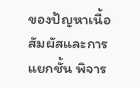ของปัญหาเนื้อสัมผัสและการแยกชั้น พิจาร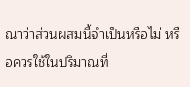ณาว่าส่วนผสมนี้จำเป็นหรือไม่ หรือควรใช้ในปริมาณที่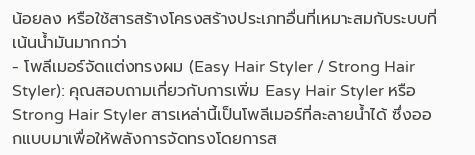น้อยลง หรือใช้สารสร้างโครงสร้างประเภทอื่นที่เหมาะสมกับระบบที่เน้นน้ำมันมากกว่า
- โพลีเมอร์จัดแต่งทรงผม (Easy Hair Styler / Strong Hair Styler): คุณสอบถามเกี่ยวกับการเพิ่ม Easy Hair Styler หรือ Strong Hair Styler สารเหล่านี้เป็นโพลีเมอร์ที่ละลายน้ำได้ ซึ่งออกแบบมาเพื่อให้พลังการจัดทรงโดยการส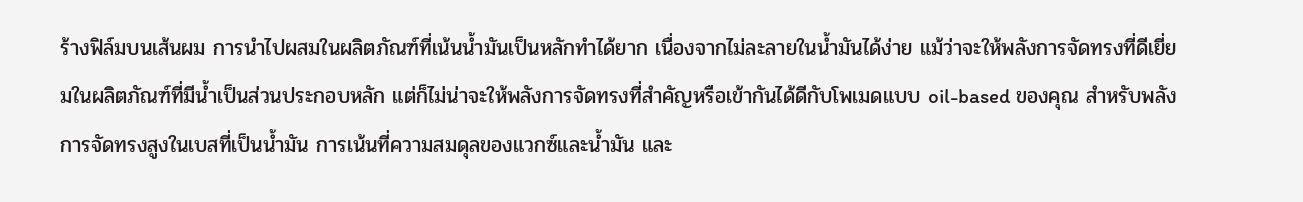ร้างฟิล์มบนเส้นผม การนำไปผสมในผลิตภัณฑ์ที่เน้นน้ำมันเป็นหลักทำได้ยาก เนื่องจากไม่ละลายในน้ำมันได้ง่าย แม้ว่าจะให้พลังการจัดทรงที่ดีเยี่ยมในผลิตภัณฑ์ที่มีน้ำเป็นส่วนประกอบหลัก แต่ก็ไม่น่าจะให้พลังการจัดทรงที่สำคัญหรือเข้ากันได้ดีกับโพเมดแบบ oil-based ของคุณ สำหรับพลังการจัดทรงสูงในเบสที่เป็นน้ำมัน การเน้นที่ความสมดุลของแวกซ์และน้ำมัน และ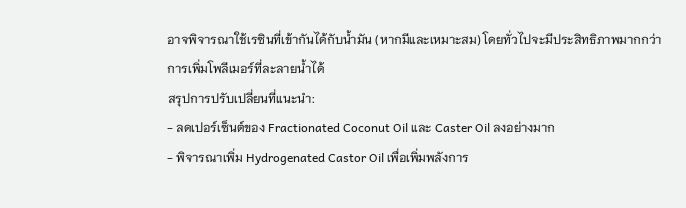อาจพิจารณาใช้เรซินที่เข้ากันได้กับน้ำมัน (หากมีและเหมาะสม) โดยทั่วไปจะมีประสิทธิภาพมากกว่าการเพิ่มโพลีเมอร์ที่ละลายน้ำได้
สรุปการปรับเปลี่ยนที่แนะนำ:
- ลดเปอร์เซ็นต์ของ Fractionated Coconut Oil และ Caster Oil ลงอย่างมาก
- พิจารณาเพิ่ม Hydrogenated Castor Oil เพื่อเพิ่มพลังการ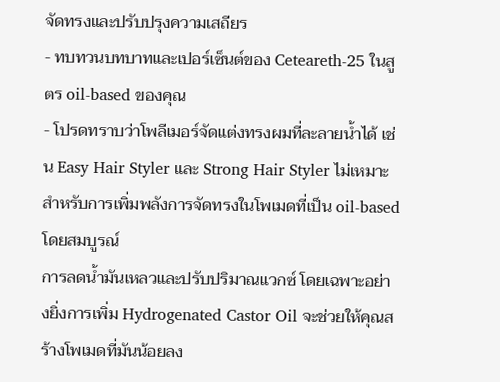จัดทรงและปรับปรุงความเสถียร
- ทบทวนบทบาทและเปอร์เซ็นต์ของ Ceteareth-25 ในสูตร oil-based ของคุณ
- โปรดทราบว่าโพลีเมอร์จัดแต่งทรงผมที่ละลายน้ำได้ เช่น Easy Hair Styler และ Strong Hair Styler ไม่เหมาะสำหรับการเพิ่มพลังการจัดทรงในโพเมดที่เป็น oil-based โดยสมบูรณ์
การลดน้ำมันเหลวและปรับปริมาณแวกซ์ โดยเฉพาะอย่างยิ่งการเพิ่ม Hydrogenated Castor Oil จะช่วยให้คุณสร้างโพเมดที่มันน้อยลง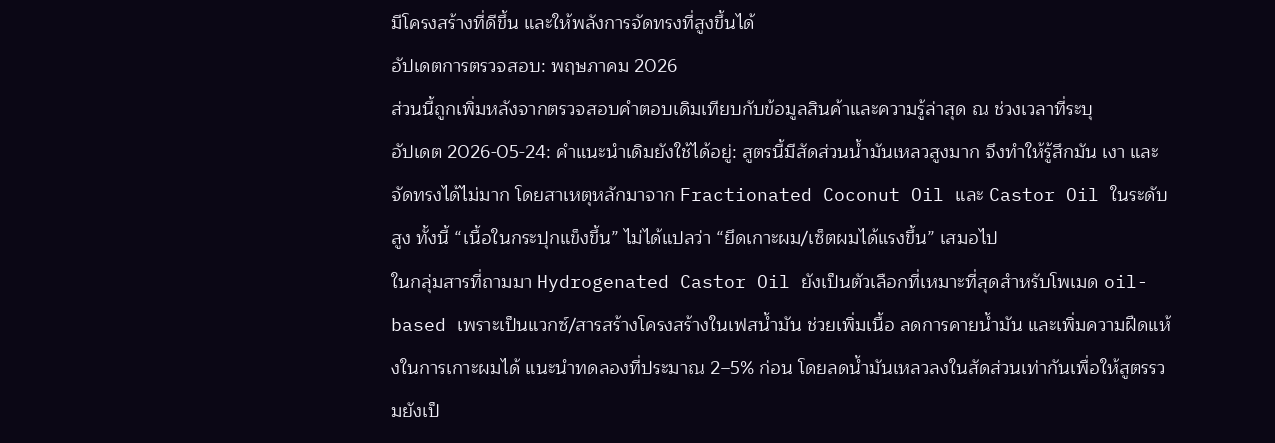มีโครงสร้างที่ดีขึ้น และให้พลังการจัดทรงที่สูงขึ้นได้
อัปเดตการตรวจสอบ: พฤษภาคม 2026
ส่วนนี้ถูกเพิ่มหลังจากตรวจสอบคำตอบเดิมเทียบกับข้อมูลสินค้าและความรู้ล่าสุด ณ ช่วงเวลาที่ระบุ
อัปเดต 2026-05-24: คำแนะนำเดิมยังใช้ได้อยู่: สูตรนี้มีสัดส่วนน้ำมันเหลวสูงมาก จึงทำให้รู้สึกมัน เงา และจัดทรงได้ไม่มาก โดยสาเหตุหลักมาจาก Fractionated Coconut Oil และ Castor Oil ในระดับสูง ทั้งนี้ “เนื้อในกระปุกแข็งขึ้น” ไม่ได้แปลว่า “ยึดเกาะผม/เซ็ตผมได้แรงขึ้น” เสมอไป
ในกลุ่มสารที่ถามมา Hydrogenated Castor Oil ยังเป็นตัวเลือกที่เหมาะที่สุดสำหรับโพเมด oil-based เพราะเป็นแวกซ์/สารสร้างโครงสร้างในเฟสน้ำมัน ช่วยเพิ่มเนื้อ ลดการคายน้ำมัน และเพิ่มความฝืดแห้งในการเกาะผมได้ แนะนำทดลองที่ประมาณ 2–5% ก่อน โดยลดน้ำมันเหลวลงในสัดส่วนเท่ากันเพื่อให้สูตรรวมยังเป็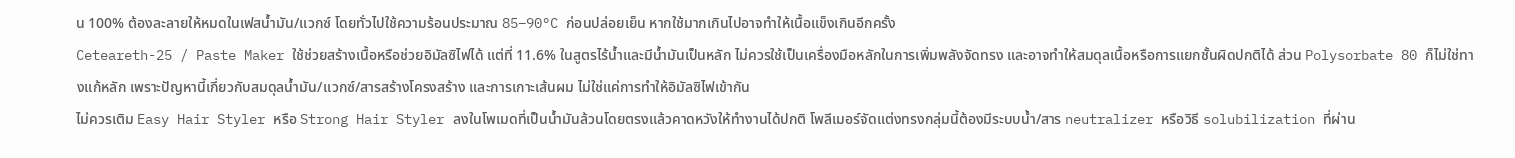น 100% ต้องละลายให้หมดในเฟสน้ำมัน/แวกซ์ โดยทั่วไปใช้ความร้อนประมาณ 85–90°C ก่อนปล่อยเย็น หากใช้มากเกินไปอาจทำให้เนื้อแข็งเกินอีกครั้ง
Ceteareth-25 / Paste Maker ใช้ช่วยสร้างเนื้อหรือช่วยอิมัลซิไฟได้ แต่ที่ 11.6% ในสูตรไร้น้ำและมีน้ำมันเป็นหลัก ไม่ควรใช้เป็นเครื่องมือหลักในการเพิ่มพลังจัดทรง และอาจทำให้สมดุลเนื้อหรือการแยกชั้นผิดปกติได้ ส่วน Polysorbate 80 ก็ไม่ใช่ทางแก้หลัก เพราะปัญหานี้เกี่ยวกับสมดุลน้ำมัน/แวกซ์/สารสร้างโครงสร้าง และการเกาะเส้นผม ไม่ใช่แค่การทำให้อิมัลซิไฟเข้ากัน
ไม่ควรเติม Easy Hair Styler หรือ Strong Hair Styler ลงในโพเมดที่เป็นน้ำมันล้วนโดยตรงแล้วคาดหวังให้ทำงานได้ปกติ โพลีเมอร์จัดแต่งทรงกลุ่มนี้ต้องมีระบบน้ำ/สาร neutralizer หรือวิธี solubilization ที่ผ่าน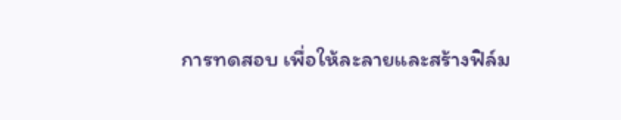การทดสอบ เพื่อให้ละลายและสร้างฟิล์ม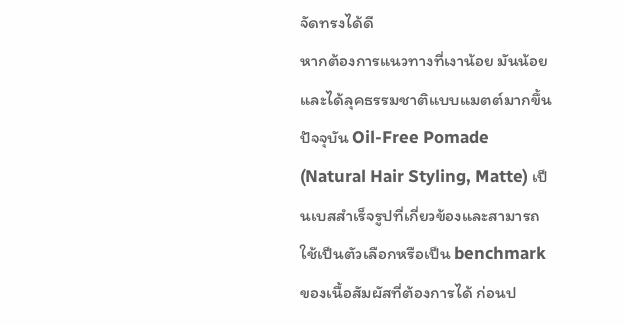จัดทรงได้ดี
หากต้องการแนวทางที่เงาน้อย มันน้อย และได้ลุคธรรมชาติแบบแมตต์มากขึ้น ปัจจุบัน Oil-Free Pomade (Natural Hair Styling, Matte) เป็นเบสสำเร็จรูปที่เกี่ยวข้องและสามารถใช้เป็นตัวเลือกหรือเป็น benchmark ของเนื้อสัมผัสที่ต้องการได้ ก่อนป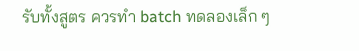รับทั้งสูตร ควรทำ batch ทดลองเล็ก ๆ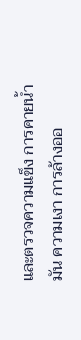และตรวจความแข็ง การคายน้ำมัน ความเงา การล้างออ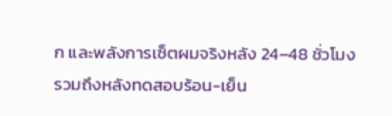ก และพลังการเซ็ตผมจริงหลัง 24–48 ชั่วโมง รวมถึงหลังทดสอบร้อน-เย็น